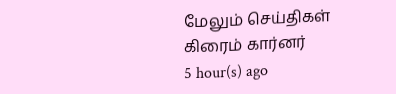மேலும் செய்திகள்
கிரைம் கார்னர்
5 hour(s) ago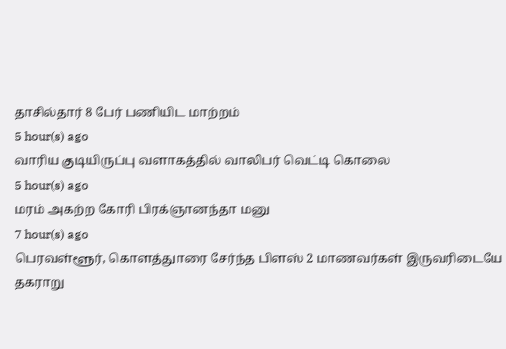தாசில்தார் 8 பேர் பணியிட மாற்றம்
5 hour(s) ago
வாரிய குடியிருப்பு வளாகத்தில் வாலிபர் வெட்டி கொலை
5 hour(s) ago
மரம் அகற்ற கோரி பிரக்ஞானந்தா மனு
7 hour(s) ago
பெரவள்ளூர், கொளத்துாரை சேர்ந்த பிளஸ் 2 மாணவர்கள் இருவரிடையே தகராறு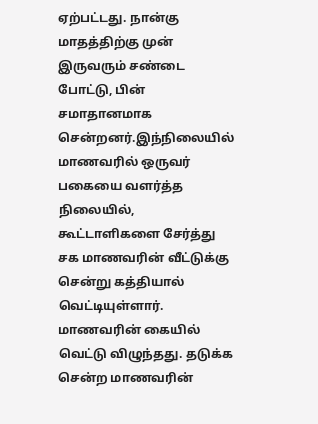ஏற்பட்டது. நான்கு மாதத்திற்கு முன் இருவரும் சண்டை போட்டு, பின் சமாதானமாக சென்றனர்.இந்நிலையில் மாணவரில் ஒருவர் பகையை வளர்த்த நிலையில், கூட்டாளிகளை சேர்த்து சக மாணவரின் வீட்டுக்கு சென்று கத்தியால் வெட்டியுள்ளார். மாணவரின் கையில் வெட்டு விழுந்தது. தடுக்க சென்ற மாணவரின்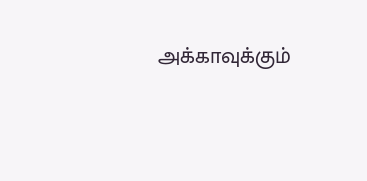அக்காவுக்கும்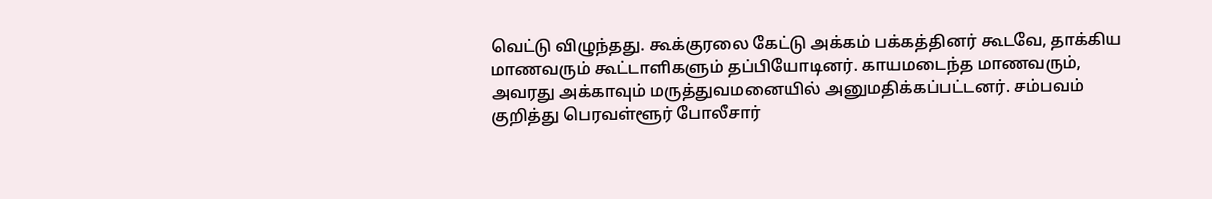வெட்டு விழுந்தது. கூக்குரலை கேட்டு அக்கம் பக்கத்தினர் கூடவே, தாக்கிய மாணவரும் கூட்டாளிகளும் தப்பியோடினர். காயமடைந்த மாணவரும், அவரது அக்காவும் மருத்துவமனையில் அனுமதிக்கப்பட்டனர். சம்பவம் குறித்து பெரவள்ளூர் போலீசார்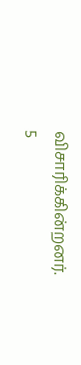விசாரிக்கின்றனர்.
5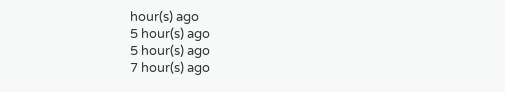hour(s) ago
5 hour(s) ago
5 hour(s) ago
7 hour(s) ago